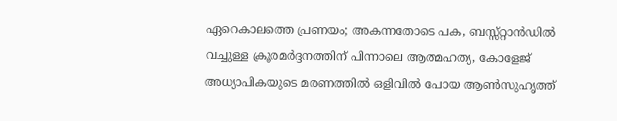ഏറെകാലത്തെ പ്രണയം; അകന്നതോടെ പക, ബസ്സ്റ്റാൻഡിൽ വച്ചുള്ള ക്രൂരമർദ്ദനത്തിന് പിന്നാലെ ആത്മഹത്യ, കോളേജ് അധ്യാപികയുടെ മരണത്തിൽ ഒളിവിൽ പോയ ആൺസുഹൃത്ത്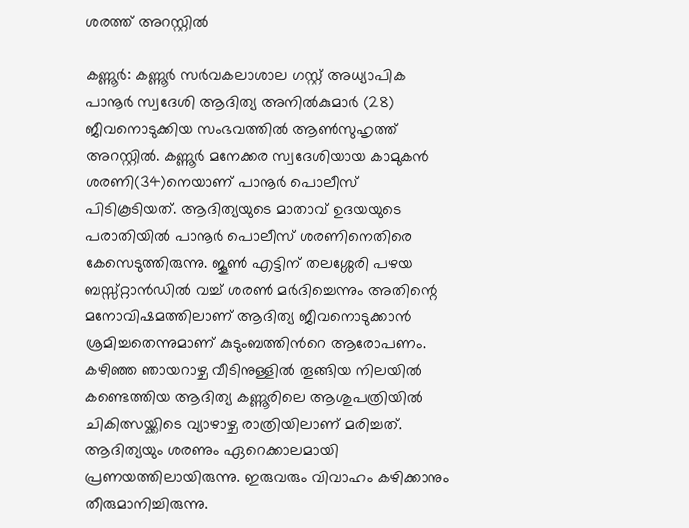ശരത്ത് അറസ്റ്റിൽ

കണ്ണൂര്‍: കണ്ണൂർ സർവകലാശാല ഗസ്റ്റ് അധ്യാപിക പാനൂർ സ്വദേശി ആദിത്യ അനിൽകുമാർ (28) ജീവനൊടുക്കിയ സംഭവത്തില്‍ ആൺസുഹൃത്ത് അറസ്റ്റിൽ. കണ്ണൂർ മനേക്കര സ്വദേശിയായ കാമുകന്‍ ശരണി(34)നെയാണ് പാനൂർ പൊലീസ് പിടികൂടിയത്. ആദിത്യയുടെ മാതാവ് ഉദയയുടെ പരാതിയിൽ പാനൂർ പൊലീസ് ശരണിനെതിരെ കേസെടുത്തിരുന്നു. ജൂണ്‍ എട്ടിന് തലശ്ശേരി പഴയ ബസ്സ്റ്റാൻഡിൽ വച്ച് ശരണ്‍ മര്‍ദിച്ചെന്നും അതിന്റെ മനോവിഷമത്തിലാണ് ആദിത്യ ജീവനൊടുക്കാന്‍ ശ്രമിച്ചതെന്നുമാണ് കുടുംബത്തിന്‍റെ ആരോപണം. കഴിഞ്ഞ ഞായറാഴ്ച വീടിനുള്ളിൽ തൂങ്ങിയ നിലയിൽ കണ്ടെത്തിയ ആദിത്യ കണ്ണൂരിലെ ആശുപത്രിയിൽ ചികിത്സയ്ക്കിടെ വ്യാഴാഴ്ച രാത്രിയിലാണ് മരിച്ചത്. ആദിത്യയും ശരണും ഏറെക്കാലമായി പ്രണയത്തിലായിരുന്നു. ഇരുവരും വിവാഹം കഴിക്കാനും തീരുമാനിച്ചിരുന്നു.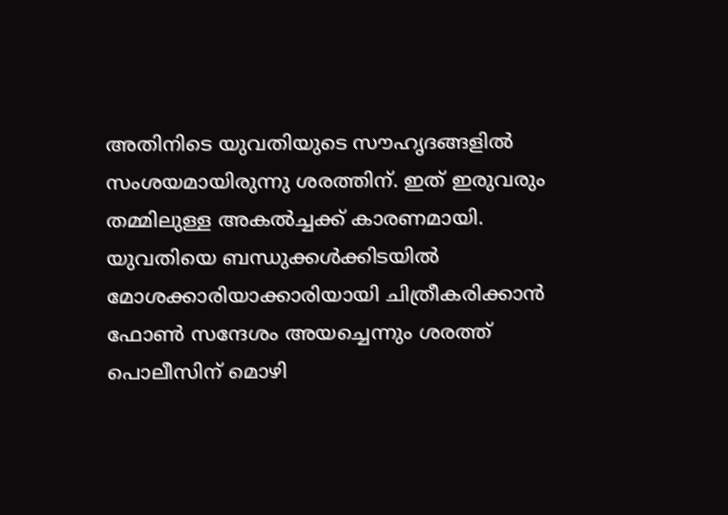അതിനിടെ യുവതിയുടെ സൗഹൃദങ്ങളിൽ സംശയമായിരുന്നു ശരത്തിന്. ഇത് ഇരുവരും തമ്മിലുള്ള അകൽച്ചക്ക് കാരണമായി. യുവതിയെ ബന്ധുക്കൾക്കിടയിൽ മോശക്കാരിയാക്കാരിയായി ചിത്രീകരിക്കാൻ ഫോൺ സന്ദേശം അയച്ചെന്നും ശരത്ത് പൊലീസിന് മൊഴി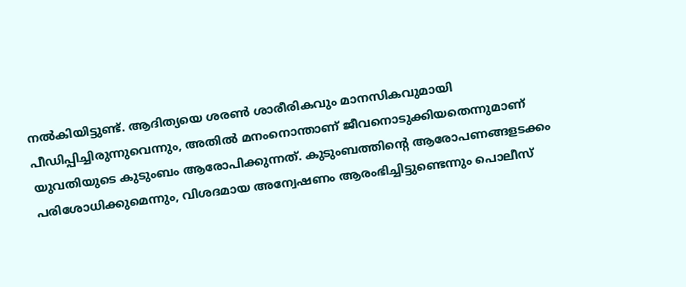നൽകിയിട്ടുണ്ട്. ആദിത്യയെ ശരണ്‍ ശാരീരികവും മാനസികവുമായി പീഡിപ്പിച്ചിരുന്നുവെന്നും, അതിൽ മനംനൊന്താണ് ജീവനൊടുക്കിയതെന്നുമാണ് യുവതിയുടെ കുടുംബം ആരോപിക്കുന്നത്. കുടുംബത്തിന്‍റെ ആരോപണങ്ങളടക്കം പരിശോധിക്കുമെന്നും, വിശദമായ അന്വേഷണം ആരംഭിച്ചിട്ടുണ്ടെന്നും പൊലീസ്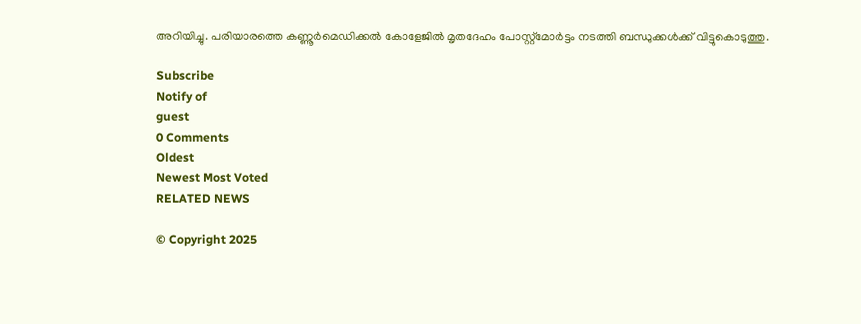അറിയിച്ചു. പരിയാരത്തെ കണ്ണൂർമെഡിക്കൽ കോളേജിൽ മൃതദേഹം പോസ്റ്റ്മോർട്ടം നടത്തി ബന്ധുക്കൾക്ക് വിട്ടുകൊടുത്തു.

Subscribe
Notify of
guest
0 Comments
Oldest
Newest Most Voted
RELATED NEWS

© Copyright 2025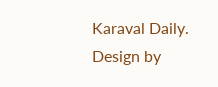Karaval Daily. Design by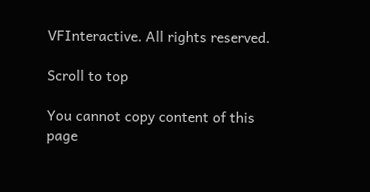VFInteractive. All rights reserved.

Scroll to top

You cannot copy content of this page